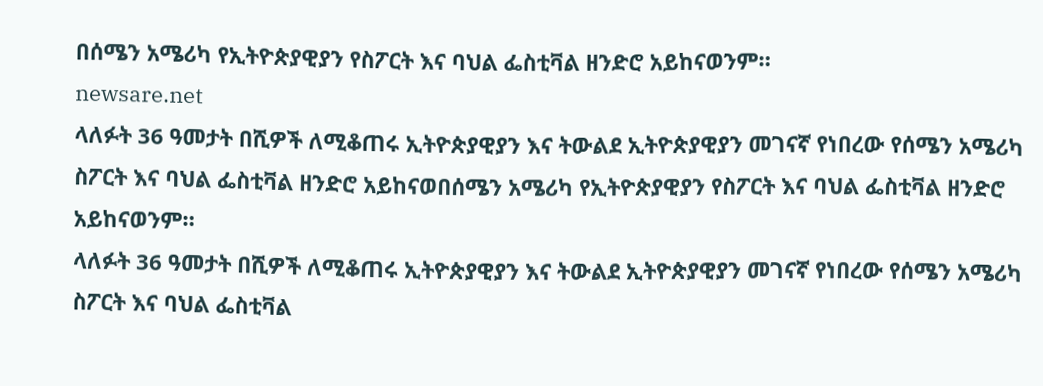በሰሜን አሜሪካ የኢትዮጵያዊያን የስፖርት እና ባህል ፌስቲቫል ዘንድሮ አይከናወንም።
newsare.net
ላለፉት 36 ዓመታት በሺዎች ለሚቆጠሩ ኢትዮጵያዊያን እና ትውልደ ኢትዮጵያዊያን መገናኛ የነበረው የሰሜን አሜሪካ ስፖርት እና ባህል ፌስቲቫል ዘንድሮ አይከናወበሰሜን አሜሪካ የኢትዮጵያዊያን የስፖርት እና ባህል ፌስቲቫል ዘንድሮ አይከናወንም።
ላለፉት 36 ዓመታት በሺዎች ለሚቆጠሩ ኢትዮጵያዊያን እና ትውልደ ኢትዮጵያዊያን መገናኛ የነበረው የሰሜን አሜሪካ ስፖርት እና ባህል ፌስቲቫል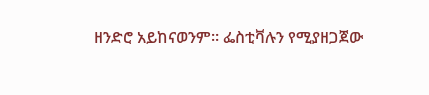ዘንድሮ አይከናወንም። ፌስቲቫሉን የሚያዘጋጀው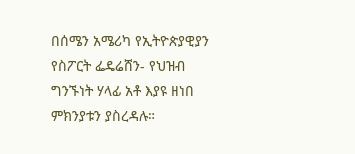በሰሜን አሜሪካ የኢትዮጵያዊያን የስፖርት ፌዴሬሸን- የህዝብ ግንኙነት ሃላፊ አቶ እያዩ ዘነበ ምክንያቱን ያስረዳሉ።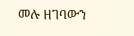መሉ ዘገባውን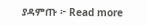ያዳምጡ ፦ Read more